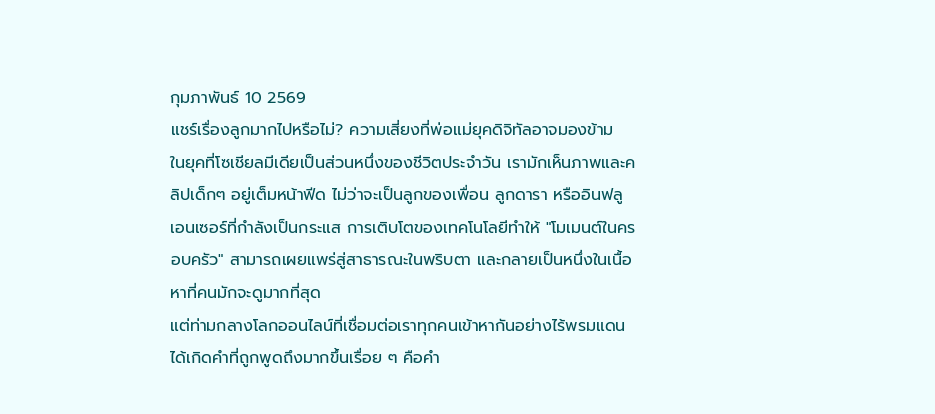กุมภาพันธ์ 10 2569
แชร์เรื่องลูกมากไปหรือไม่? ความเสี่ยงที่พ่อแม่ยุคดิจิทัลอาจมองข้าม
ในยุคที่โซเชียลมีเดียเป็นส่วนหนึ่งของชีวิตประจำวัน เรามักเห็นภาพและคลิปเด็กๆ อยู่เต็มหน้าฟีด ไม่ว่าจะเป็นลูกของเพื่อน ลูกดารา หรืออินฟลูเอนเซอร์ที่กำลังเป็นกระแส การเติบโตของเทคโนโลยีทำให้ "โมเมนต์ในครอบครัว" สามารถเผยแพร่สู่สาธารณะในพริบตา และกลายเป็นหนึ่งในเนื้อหาที่คนมักจะดูมากที่สุด
แต่ท่ามกลางโลกออนไลน์ที่เชื่อมต่อเราทุกคนเข้าหากันอย่างไร้พรมแดน ได้เกิดคำที่ถูกพูดถึงมากขึ้นเรื่อย ๆ คือคำ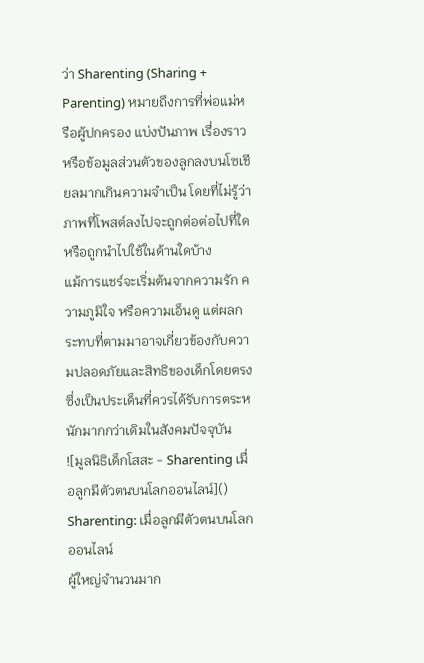ว่า Sharenting (Sharing + Parenting) หมายถึงการที่พ่อแม่หรือผู้ปกครอง แบ่งปันภาพ เรื่องราว หรือข้อมูลส่วนตัวของลูกลงบนโซเชียลมากเกินความจำเป็น โดยที่ไม่รู้ว่าภาพที่โพสต์ลงไปจะถูกต่อต่อไปที่ใด หรือถูกนำไปใช้ในด้านใดบ้าง
แม้การแชร์จะเริ่มต้นจากความรัก ความภูมิใจ หรือความเอ็นดู แต่ผลกระทบที่ตามมาอาจเกี่ยวข้องกับความปลอดภัยและสิทธิของเด็กโดยตรง ซึ่งเป็นประเด็นที่ควรได้รับการตระหนักมากกว่าเดิมในสังคมปัจจุบัน
![มูลนิธิเด็กโสสะ - Sharenting เมื่อลูกมีตัวตนบนโลกออนไลน์]()
Sharenting: เมื่อลูกมีตัวตนบนโลกออนไลน์
ผู้ใหญ่จำนวนมาก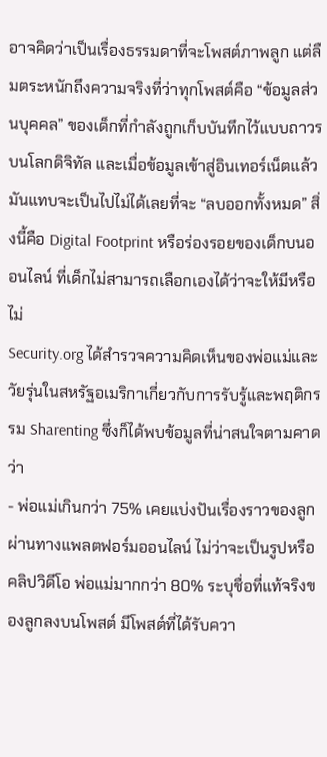อาจคิดว่าเป็นเรื่องธรรมดาที่จะโพสต์ภาพลูก แต่ลืมตระหนักถึงความจริงที่ว่าทุกโพสต์คือ “ข้อมูลส่วนบุคคล” ของเด็กที่กำลังถูกเก็บบันทึกไว้แบบถาวรบนโลกดิจิทัล และเมื่อข้อมูลเข้าสู่อินเทอร์เน็ตแล้ว มันแทบจะเป็นไปไม่ได้เลยที่จะ “ลบออกทั้งหมด” สิ่งนี้คือ Digital Footprint หรือร่องรอยของเด็กบนออนไลน์ ที่เด็กไม่สามารถเลือกเองได้ว่าจะให้มีหรือไม่
Security.org ได้สำรวจความคิดเห็นของพ่อแม่และวัยรุ่นในสหรัฐอเมริกาเกี่ยวกับการรับรู้และพฤติกรรม Sharenting ซึ่งก็ได้พบข้อมูลที่น่าสนใจตามคาดว่า
- พ่อแม่เกินกว่า 75% เคยแบ่งปันเรื่องราวของลูกผ่านทางแพลตฟอร์มออนไลน์ ไม่ว่าจะเป็นรูปหรือคลิปวิดีโอ พ่อแม่มากกว่า 80% ระบุชื่อที่แท้จริงของลูกลงบนโพสต์ มีโพสต์ที่ได้รับควา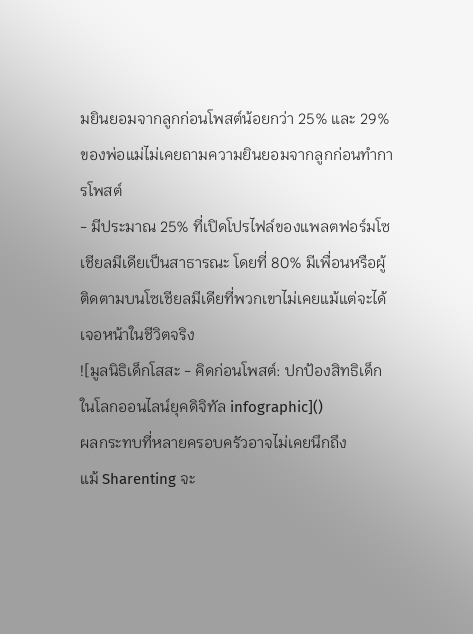มยินยอมจากลูกก่อนโพสต์น้อยกว่า 25% และ 29% ของพ่อแม่ไม่เคยถามความยินยอมจากลูกก่อนทำการโพสต์
- มีประมาณ 25% ที่เปิดโปรไฟล์ของแพลตฟอร์มโซเชียลมีเดียเป็นสาธารณะ โดยที่ 80% มีเพื่อนหรือผู้ติดตามบนโซเชียลมีเดียที่พวกเขาไม่เคยแม้แต่จะได้เจอหน้าในชีวิตจริง
![มูลนิธิเด็กโสสะ - คิดก่อนโพสต์: ปกป้องสิทธิเด็กในโลกออนไลน์ยุคดิจิทัล infographic]()
ผลกระทบที่หลายครอบครัวอาจไม่เคยนึกถึง
แม้ Sharenting จะ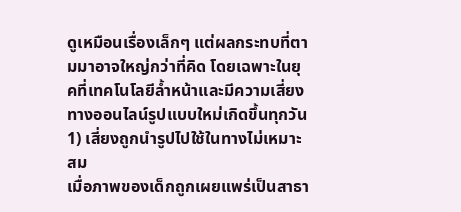ดูเหมือนเรื่องเล็กๆ แต่ผลกระทบที่ตามมาอาจใหญ่กว่าที่คิด โดยเฉพาะในยุคที่เทคโนโลยีล้ำหน้าและมีความเสี่ยงทางออนไลน์รูปแบบใหม่เกิดขึ้นทุกวัน
1) เสี่ยงถูกนำรูปไปใช้ในทางไม่เหมาะสม
เมื่อภาพของเด็กถูกเผยแพร่เป็นสาธา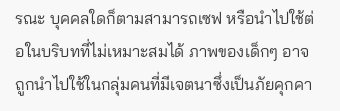รณะ บุคคลใดก็ตามสามารถเซฟ หรือนำไปใช้ต่อในบริบทที่ไม่เหมาะสมได้ ภาพของเด็กๆ อาจถูกนำไปใช้ในกลุ่มคนที่มีเจตนาซึ่งเป็นภัยคุกคา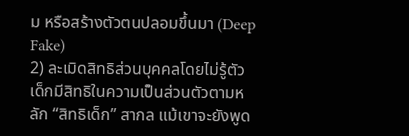ม หรือสร้างตัวตนปลอมขึ้นมา (Deep Fake)
2) ละเมิดสิทธิส่วนบุคคลโดยไม่รู้ตัว
เด็กมีสิทธิในความเป็นส่วนตัวตามหลัก “สิทธิเด็ก” สากล แม้เขาจะยังพูด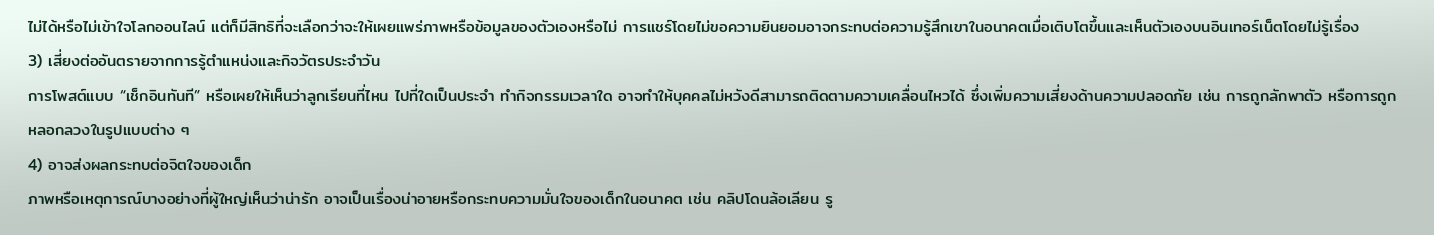ไม่ได้หรือไม่เข้าใจโลกออนไลน์ แต่ก็มีสิทธิที่จะเลือกว่าจะให้เผยแพร่ภาพหรือข้อมูลของตัวเองหรือไม่ การแชร์โดยไม่ขอความยินยอมอาจกระทบต่อความรู้สึกเขาในอนาคตเมื่อเติบโตขึ้นและเห็นตัวเองบนอินเทอร์เน็ตโดยไม่รู้เรื่อง
3) เสี่ยงต่ออันตรายจากการรู้ตำแหน่งและกิจวัตรประจำวัน
การโพสต์แบบ “เช็กอินทันที” หรือเผยให้เห็นว่าลูกเรียนที่ไหน ไปที่ใดเป็นประจำ ทำกิจกรรมเวลาใด อาจทำให้บุคคลไม่หวังดีสามารถติดตามความเคลื่อนไหวได้ ซึ่งเพิ่มความเสี่ยงด้านความปลอดภัย เช่น การถูกลักพาตัว หรือการถูกหลอกลวงในรูปแบบต่าง ๆ
4) อาจส่งผลกระทบต่อจิตใจของเด็ก
ภาพหรือเหตุการณ์บางอย่างที่ผู้ใหญ่เห็นว่าน่ารัก อาจเป็นเรื่องน่าอายหรือกระทบความมั่นใจของเด็กในอนาคต เช่น คลิปโดนล้อเลียน รู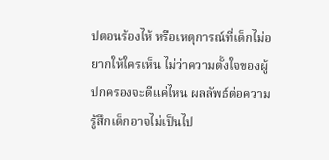ปตอนร้องไห้ หรือเหตุการณ์ที่เด็กไม่อยากให้ใครเห็น ไม่ว่าความตั้งใจของผู้ปกครองจะดีแค่ไหน ผลลัพธ์ต่อความรู้สึกเด็กอาจไม่เป็นไป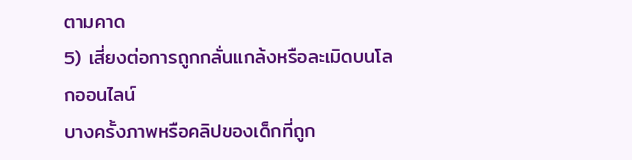ตามคาด
5) เสี่ยงต่อการถูกกลั่นแกล้งหรือละเมิดบนโลกออนไลน์
บางครั้งภาพหรือคลิปของเด็กที่ถูก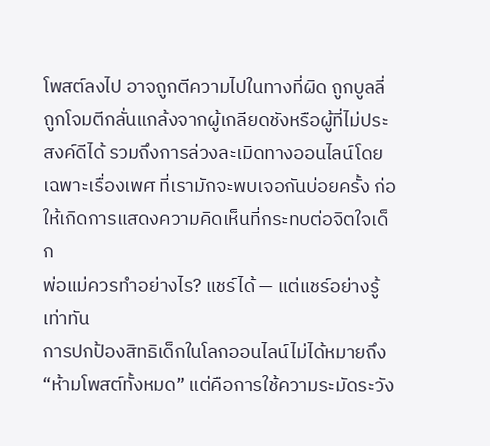โพสต์ลงไป อาจถูกตีความไปในทางที่ผิด ถูกบูลลี่ ถูกโจมตีกลั่นแกล้งจากผู้เกลียดชังหรือผู้ที่ไม่ประสงค์ดีได้ รวมถึงการล่วงละเมิดทางออนไลน์โดยเฉพาะเรื่องเพศ ที่เรามักจะพบเจอกันบ่อยครั้ง ก่อให้เกิดการแสดงความคิดเห็นที่กระทบต่อจิตใจเด็ก
พ่อแม่ควรทำอย่างไร? แชร์ได้ — แต่แชร์อย่างรู้เท่าทัน
การปกป้องสิทธิเด็กในโลกออนไลน์ไม่ได้หมายถึง “ห้ามโพสต์ทั้งหมด” แต่คือการใช้ความระมัดระวัง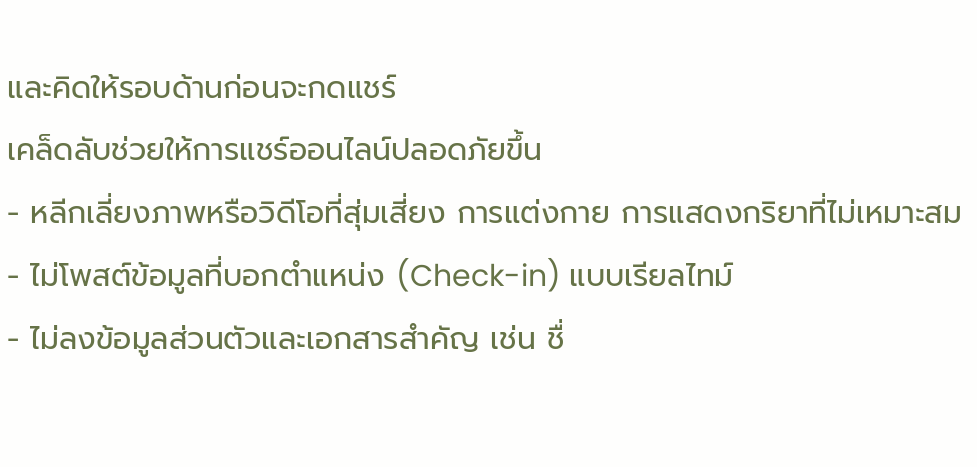และคิดให้รอบด้านก่อนจะกดแชร์
เคล็ดลับช่วยให้การแชร์ออนไลน์ปลอดภัยขึ้น
- หลีกเลี่ยงภาพหรือวิดีโอที่สุ่มเสี่ยง การแต่งกาย การแสดงกริยาที่ไม่เหมาะสม
- ไม่โพสต์ข้อมูลที่บอกตำแหน่ง (Check-in) แบบเรียลไทม์
- ไม่ลงข้อมูลส่วนตัวและเอกสารสำคัญ เช่น ชื่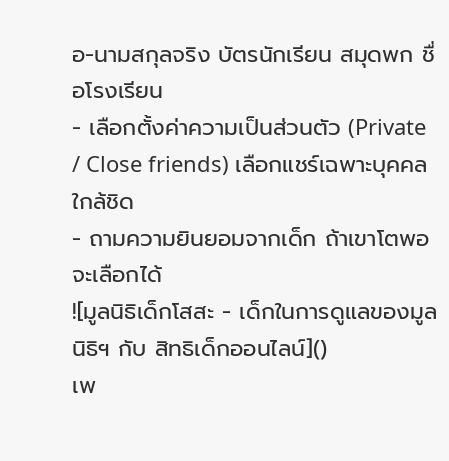อ-นามสกุลจริง บัตรนักเรียน สมุดพก ชื่อโรงเรียน
- เลือกตั้งค่าความเป็นส่วนตัว (Private / Close friends) เลือกแชร์เฉพาะบุคคลใกล้ชิด
- ถามความยินยอมจากเด็ก ถ้าเขาโตพอจะเลือกได้
![มูลนิธิเด็กโสสะ - เด็กในการดูแลของมูลนิธิฯ กับ สิทธิเด็กออนไลน์]()
เพ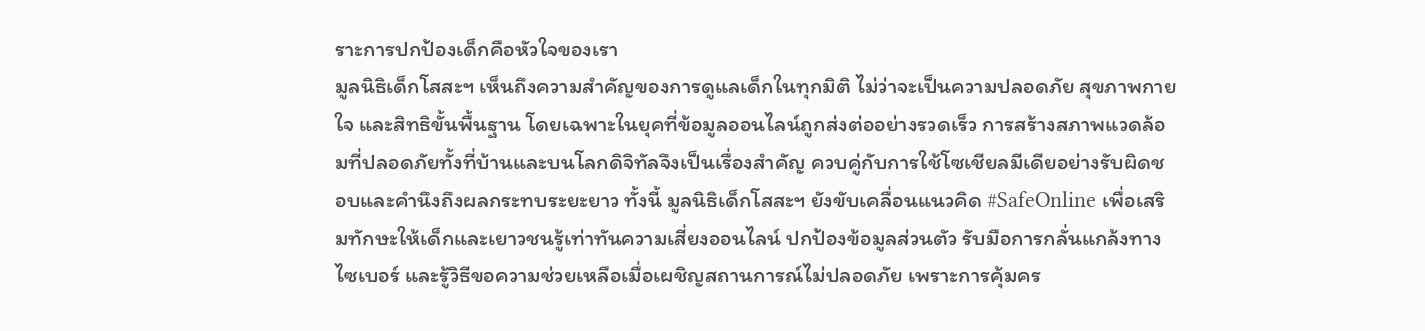ราะการปกป้องเด็กคือหัวใจของเรา
มูลนิธิเด็กโสสะฯ เห็นถึงความสำคัญของการดูแลเด็กในทุกมิติ ไม่ว่าจะเป็นความปลอดภัย สุขภาพกาย ใจ และสิทธิขั้นพื้นฐาน โดยเฉพาะในยุคที่ข้อมูลออนไลน์ถูกส่งต่ออย่างรวดเร็ว การสร้างสภาพแวดล้อมที่ปลอดภัยทั้งที่บ้านและบนโลกดิจิทัลจึงเป็นเรื่องสำคัญ ควบคู่กับการใช้โซเชียลมีเดียอย่างรับผิดชอบและคำนึงถึงผลกระทบระยะยาว ทั้งนี้ มูลนิธิเด็กโสสะฯ ยังขับเคลื่อนแนวคิด #SafeOnline เพื่อเสริมทักษะให้เด็กและเยาวชนรู้เท่าทันความเสี่ยงออนไลน์ ปกป้องข้อมูลส่วนตัว รับมือการกลั่นแกล้งทางไซเบอร์ และรู้วิธีขอความช่วยเหลือเมื่อเผชิญสถานการณ์ไม่ปลอดภัย เพราะการคุ้มคร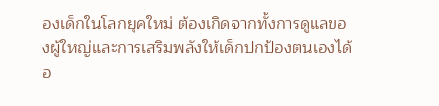องเด็กในโลกยุคใหม่ ต้องเกิดจากทั้งการดูแลของผู้ใหญ่และการเสริมพลังให้เด็กปกป้องตนเองได้อ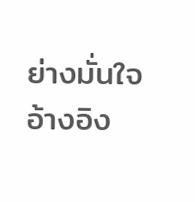ย่างมั่นใจ
อ้างอิง